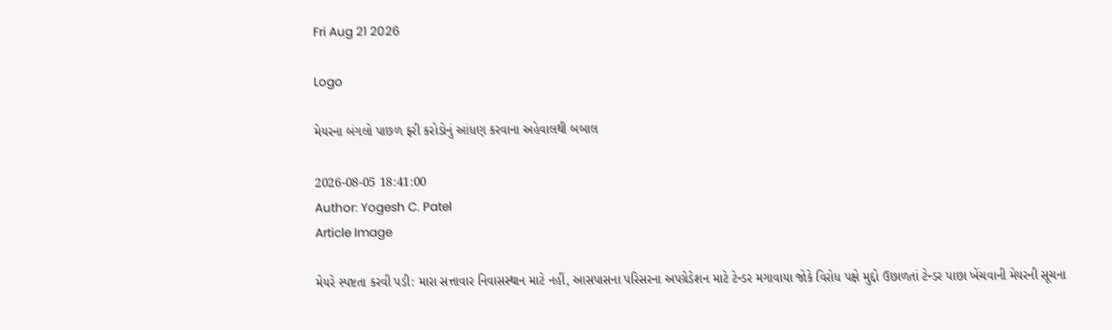Fri Aug 21 2026

Logo

મેયરના બંગલો પાછળ ફરી કરોડોનું આંધણ કરવાના અહેવાલથી બબાલ

2026-08-05 18:41:00
Author: Yogesh C. Patel
Article Image

મેયરે સ્પષ્ટતા કરવી પડી: મારા સત્તાવાર નિવાસસ્થાન માટે નહીં, આસપાસના પરિસરના અપગ્રેડેશન માટે ટેન્ડર મગાવાયા જોકે વિરોધ પક્ષે મુદ્દો ઉછાળતાં ટેન્ડર પાછા ખેંચવાની મેયરની સૂચના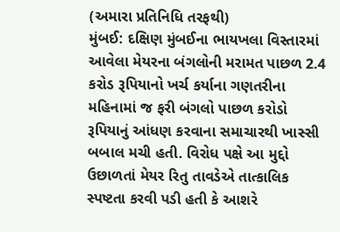(અમારા પ્રતિનિધિ તરફથી)
મુંબઈ: દક્ષિણ મુંબઈના ભાયખલા વિસ્તારમાં આવેલા મેયરના બંગલોની મરામત પાછળ 2.4 કરોડ રૂપિયાનો ખર્ચ કર્યાના ગણતરીના મહિનામાં જ ફરી બંગલો પાછળ કરોડો રૂપિયાનું આંધણ કરવાના સમાચારથી ખાસ્સી બબાલ મચી હતી. વિરોધ પક્ષે આ મુદ્દો ઉછાળતાં મેયર રિતુ તાવડેએ તાત્કાલિક સ્પષ્ટતા કરવી પડી હતી કે આશરે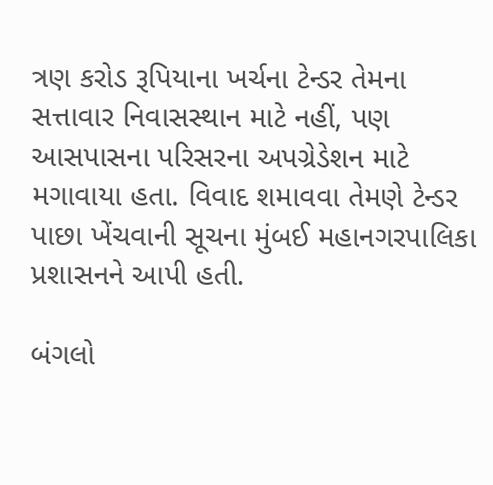ત્રણ કરોડ રૂપિયાના ખર્ચના ટેન્ડર તેમના સત્તાવાર નિવાસસ્થાન માટે નહીં, પણ આસપાસના પરિસરના અપગ્રેડેશન માટે મગાવાયા હતા. વિવાદ શમાવવા તેમણે ટેન્ડર પાછા ખેંચવાની સૂચના મુંબઈ મહાનગરપાલિકા પ્રશાસનને આપી હતી.

બંગલો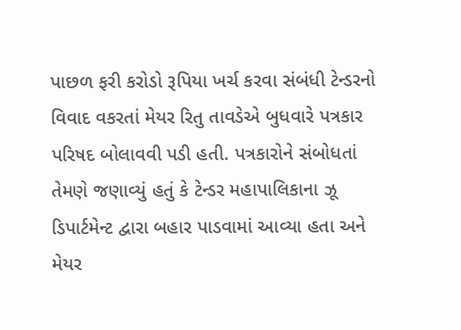પાછળ ફરી કરોડો રૂપિયા ખર્ચ કરવા સંબંધી ટેન્ડરનો વિવાદ વકરતાં મેયર રિતુ તાવડેએ બુધવારે પત્રકાર પરિષદ બોલાવવી પડી હતી. પત્રકારોને સંબોધતાં તેમણે જણાવ્યું હતું કે ટેન્ડર મહાપાલિકાના ઝૂ ડિપાર્ટમેન્ટ દ્વારા બહાર પાડવામાં આવ્યા હતા અને મેયર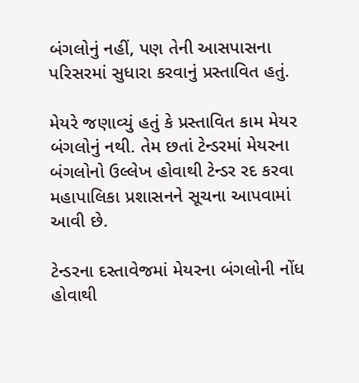બંગલોનું નહીં, પણ તેની આસપાસના પરિસરમાં સુધારા કરવાનું પ્રસ્તાવિત હતું.

મેયરે જણાવ્યું હતું કે પ્રસ્તાવિત કામ મેયર બંગલોનું નથી. તેમ છતાં ટેન્ડરમાં મેયરના બંગલોનો ઉલ્લેખ હોવાથી ટેન્ડર રદ કરવા મહાપાલિકા પ્રશાસનને સૂચના આપવામાં આવી છે.

ટેન્ડરના દસ્તાવેજમાં મેયરના બંગલોની નોંધ હોવાથી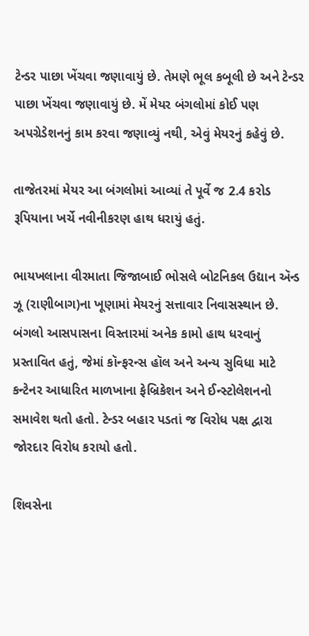ટેન્ડર પાછા ખેંચવા જણાવાયું છે. તેમણે ભૂલ કબૂલી છે અને ટેન્ડર પાછા ખેંચવા જણાવાયું છે. મેં મેયર બંગલોમાં કોઈ પણ અપગ્રેડેશનનું કામ કરવા જણાવ્યું નથી, એવું મેયરનું કહેવું છે.

તાજેતરમાં મેયર આ બંગલોમાં આવ્યાં તે પૂર્વે જ 2.4 કરોડ રૂપિયાના ખર્ચે નવીનીકરણ હાથ ધરાયું હતું.

ભાયખલાના વીરમાતા જિજાબાઈ ભોસલે બોટનિકલ ઉદ્યાન ઍન્ડ ઝૂ (રાણીબાગ)ના ખૂણામાં મેયરનું સત્તાવાર નિવાસસ્થાન છે. બંગલો આસપાસના વિસ્તારમાં અનેક કામો હાથ ધરવાનું પ્રસ્તાવિત હતું, જેમાં કૉન્ફરન્સ હૉલ અને અન્ય સુવિધા માટે કન્ટેનર આધારિત માળખાના ફેબ્રિકેશન અને ઈન્સ્ટોલેશનનો સમાવેશ થતો હતો. ટેન્ડર બહાર પડતાં જ વિરોધ પક્ષ દ્વારા જોરદાર વિરોધ કરાયો હતો.

શિવસેના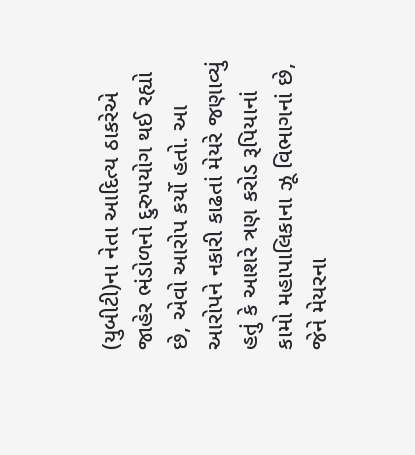(યુબીટી)ના નેતા આદિત્ય ઠાકરેએ જાહેર ભંડોળનો દુરુપયોગ થઈ રહ્યો છે, એવો આરોપ કર્યો હતો. આ આરોપને નકારી કાઢતાં મેયરે જણાવ્યું હતું કે આશરે ત્રણ કરોડ રૂપિયાનાં કામો મહાપાલિકાના ઝૂ વિભાગનાં છે, જેને મેયરના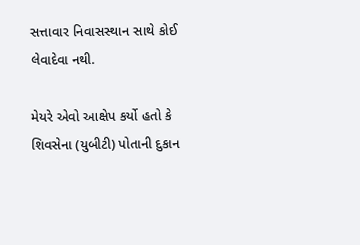સત્તાવાર નિવાસસ્થાન સાથે કોઈ લેવાદેવા નથી.

મેયરે એવો આક્ષેપ કર્યો હતો કે શિવસેના (યુબીટી) પોતાની દુકાન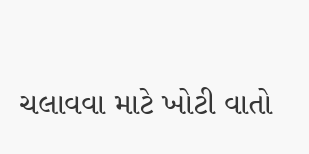ચલાવવા માટે ખોટી વાતો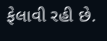ફેલાવી રહી છે.